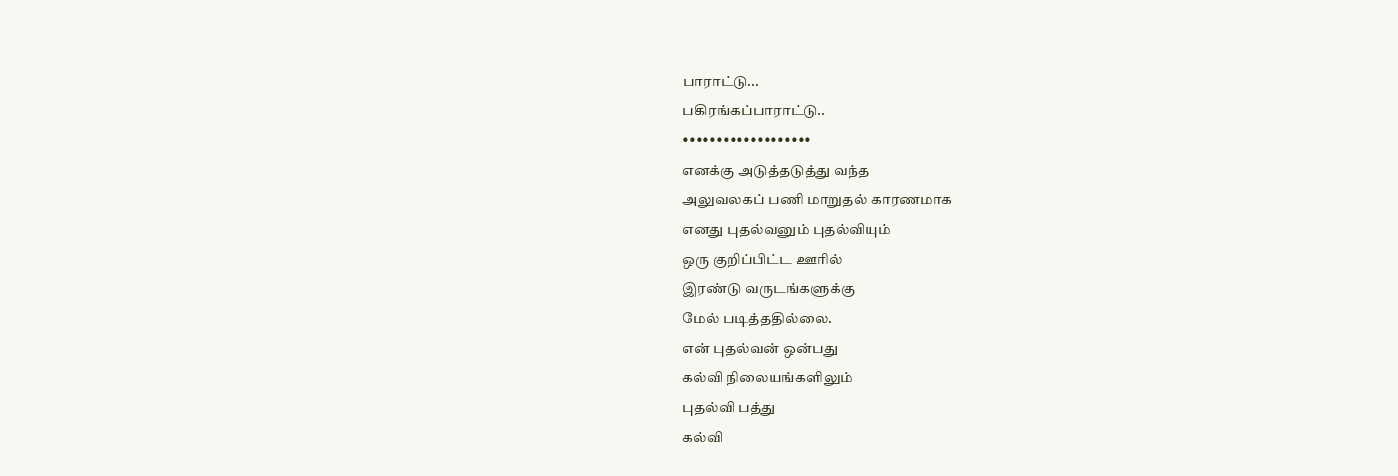பாராட்டு...
பகிரங்கப்பாராட்டு..
•••••••••••••••••••
எனக்கு அடுத்தடுத்து வந்த
அலுவலகப் பணி மாறுதல் காரணமாக
எனது புதல்வனும் புதல்வியும்
ஒரு குறிப்பிட்ட ஊரில்
இரண்டு வருடங்களுக்கு
மேல் படித்ததில்லை.
என் புதல்வன் ஒன்பது
கல்வி நிலையங்களிலும்
புதல்வி பத்து
கல்வி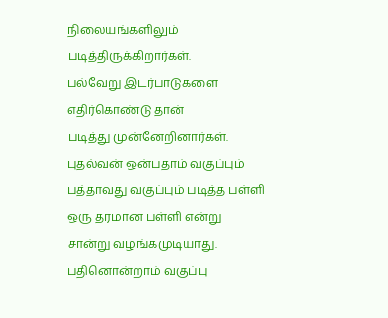நிலையங்களிலும்
படித்திருக்கிறார்கள்.
பல்வேறு இடர்பாடுகளை
எதிர்கொண்டு தான்
படித்து முன்னேறினார்கள்.
புதல்வன் ஒன்பதாம் வகுப்பும்
பத்தாவது வகுப்பும் படித்த பள்ளி
ஒரு தரமான பள்ளி என்று
சான்று வழங்கமுடியாது.
பதினொன்றாம் வகுப்பு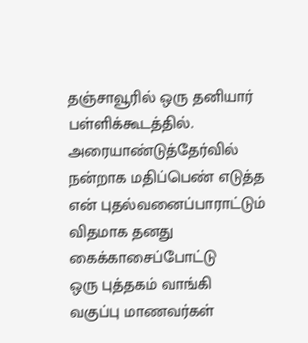தஞ்சாவூரில் ஒரு தனியார்
பள்ளிக்கூடத்தில்.
அரையாண்டுத்தேர்வில்
நன்றாக மதிப்பெண் எடுத்த
என் புதல்வனைப்பாராட்டும்
விதமாக தனது
கைக்காசைப்போட்டு
ஒரு புத்தகம் வாங்கி
வகுப்பு மாணவர்கள்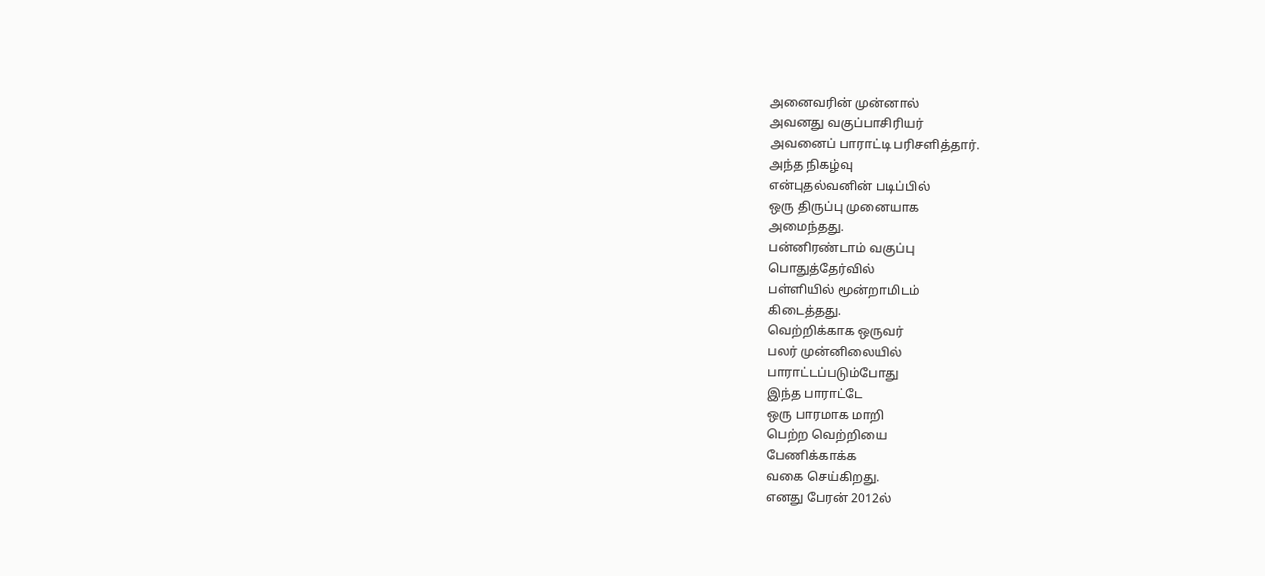அனைவரின் முன்னால்
அவனது வகுப்பாசிரியர்
அவனைப் பாராட்டி பரிசளித்தார்.
அந்த நிகழ்வு
என்புதல்வனின் படிப்பில்
ஒரு திருப்பு முனையாக
அமைந்தது.
பன்னிரண்டாம் வகுப்பு
பொதுத்தேர்வில்
பள்ளியில் மூன்றாமிடம்
கிடைத்தது.
வெற்றிக்காக ஒருவர்
பலர் முன்னிலையில்
பாராட்டப்படும்போது
இந்த பாராட்டே
ஒரு பாரமாக மாறி
பெற்ற வெற்றியை
பேணிக்காக்க
வகை செய்கிறது.
எனது பேரன் 2012ல்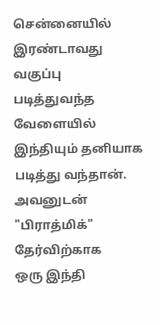சென்னையில்
இரண்டாவது வகுப்பு
படித்துவந்த வேளையில்
இந்தியும் தனியாக
படித்து வந்தான்.
அவனுடன்
"பிராத்மிக்" தேர்விற்காக
ஒரு இந்தி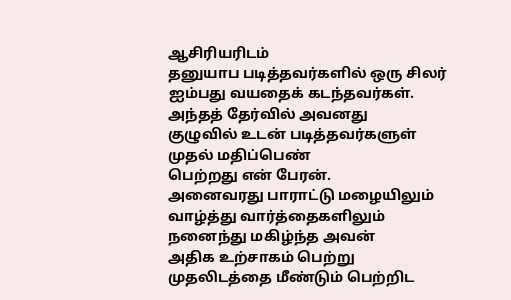ஆசிரியரிடம்
தனுயாப படித்தவர்களில் ஒரு சிலர்
ஐம்பது வயதைக் கடந்தவர்கள்.
அந்தத் தேர்வில் அவனது
குழுவில் உடன் படித்தவர்களுள்
முதல் மதிப்பெண்
பெற்றது என் பேரன்.
அனைவரது பாராட்டு மழையிலும்
வாழ்த்து வார்த்தைகளிலும்
நனைந்து மகிழ்ந்த அவன்
அதிக உற்சாகம் பெற்று
முதலிடத்தை மீண்டும் பெற்றிட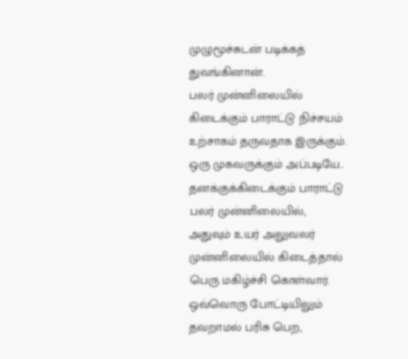முழுமூச்சுடன் படிக்கத்
துவங்கினான்.
பலர் முன்னிலையில்
கிடைக்கும் பாராட்டு நிச்சயம்
உற்சாகம் தருவதாக இருக்கும்.
ஒரு முகவருக்கும் அப்படியே..
தனக்குக்கிடைக்கும் பாராட்டு
பலர் முன்னிலையில்,
அதுவும் உயர் அலுவலர்
முன்னிலையில் கிடைத்தால்
பெரு மகிழ்ச்சி கொள்வார்.
ஒவ்வொரு போட்டியிலும்
தவறாமல் பரிசு பெற,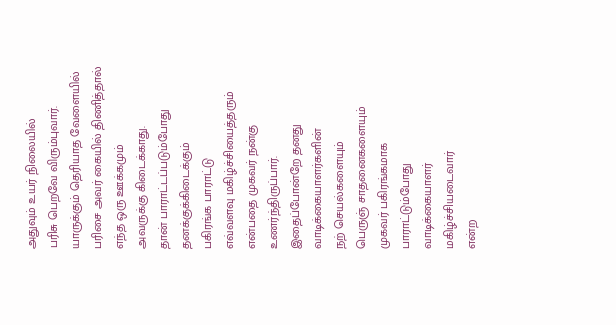அதுவும் உயர் நிலையில்
பரிசு பெறவே விரும்புவார்.
யாருக்கும் தெரியாத வேளையில்
பரிசை அவர் கையில் திணித்தால்
எந்த ஒரு ஊக்கமும்
அவருக்கு கிடைக்காது.
தான் பாராட்டப்படும்போது
தனக்குக்கிடைக்கும்
பகிரங்க பாராட்டு
எவ்வளவு மகிழ்ச்சியைத்தரும்
என்பதை முகவர் நன்கு
உணர்ந்திருப்பார்.
இதைப்போன்றே தனது
வாடிக்கையாளர்களின்
நற் செயல்களையும்
பெருஞ் சாதனைகளையும்
முகவர் பகிரங்கமாக
பாராட்டும்போது
வாடிக்கையாளர்
மகிழ்ச்சியடைவார்
என்ற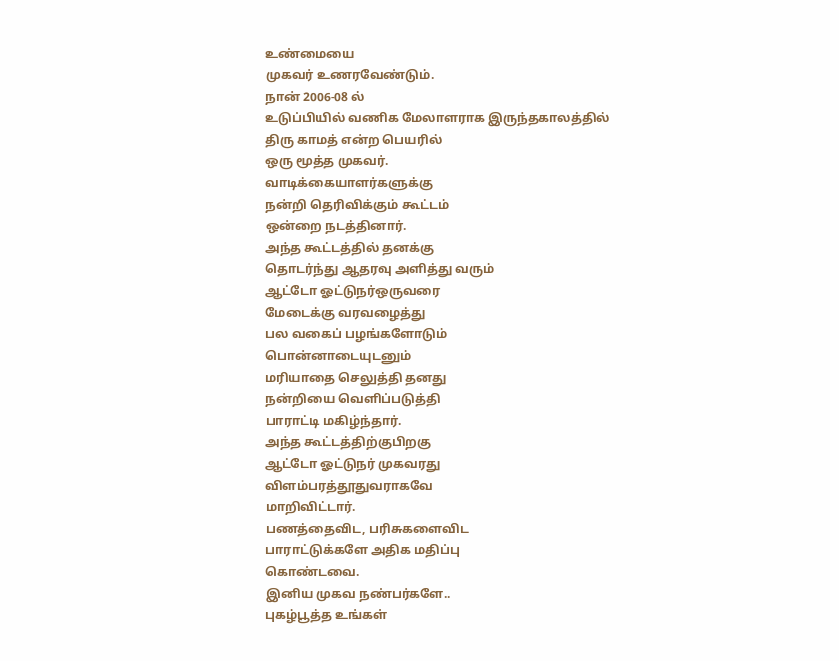உண்மையை
முகவர் உணரவேண்டும்.
நான் 2006-08 ல்
உடுப்பியில் வணிக மேலாளராக இருந்தகாலத்தில்
திரு காமத் என்ற பெயரில்
ஒரு மூத்த முகவர்.
வாடிக்கையாளர்களுக்கு
நன்றி தெரிவிக்கும் கூட்டம்
ஒன்றை நடத்தினார்.
அந்த கூட்டத்தில் தனக்கு
தொடர்ந்து ஆதரவு அளித்து வரும்
ஆட்டோ ஓட்டுநர்ஒருவரை
மேடைக்கு வரவழைத்து
பல வகைப் பழங்களோடும்
பொன்னாடையுடனும்
மரியாதை செலுத்தி தனது
நன்றியை வெளிப்படுத்தி
பாராட்டி மகிழ்ந்தார்.
அந்த கூட்டத்திற்குபிறகு
ஆட்டோ ஓட்டுநர் முகவரது
விளம்பரத்தூதுவராகவே
மாறிவிட்டார்.
பணத்தைவிட, பரிசுகளைவிட
பாராட்டுக்களே அதிக மதிப்பு
கொண்டவை.
இனிய முகவ நண்பர்களே..
புகழ்பூத்த உங்கள்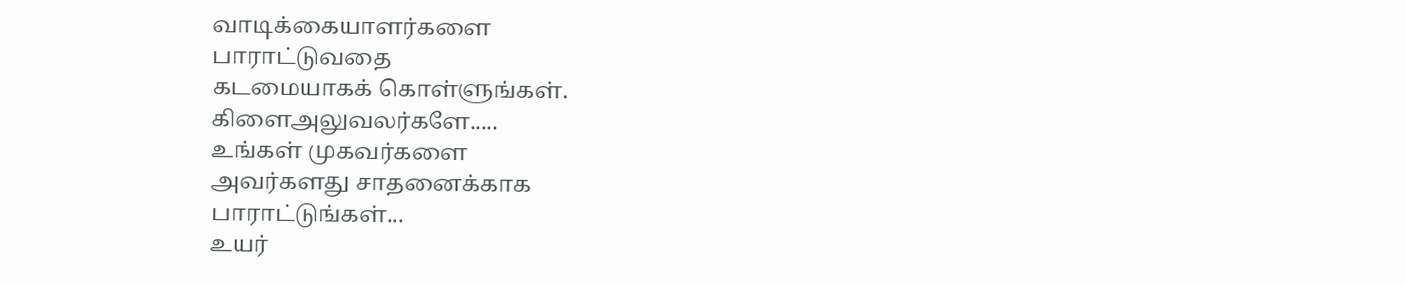வாடிக்கையாளர்களை
பாராட்டுவதை
கடமையாகக் கொள்ளுங்கள்.
கிளைஅலுவலர்களே.....
உங்கள் முகவர்களை
அவர்களது சாதனைக்காக
பாராட்டுங்கள்...
உயர்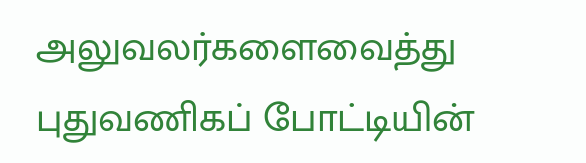அலுவலர்களைவைத்து
புதுவணிகப் போட்டியின்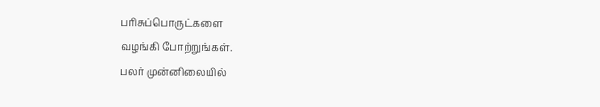பரிசுப்பொருட்களை
வழங்கி போற்றுங்கள்.
பலர் முன்னிலையில்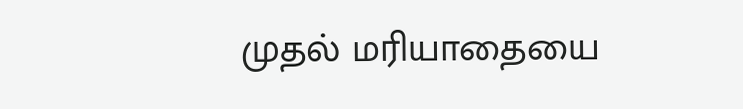முதல் மரியாதையை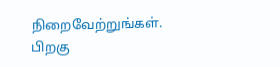நிறைவேற்றுங்கள்.
பிறகு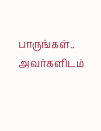பாருங்கள்..
அவர்களிடம்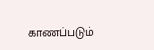காணப்படும்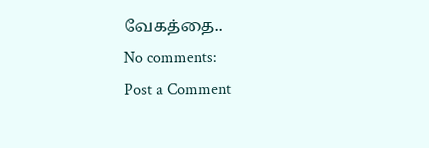வேகத்தை..
No comments:
Post a Comment